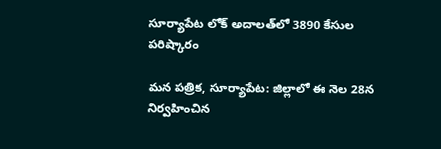సూర్యాపేట లోక్ అదాలత్‌లో 3890 కేసుల పరిష్కారం

మన పత్రిక, సూర్యాపేట: జిల్లాలో ఈ నెల 28న నిర్వహించిన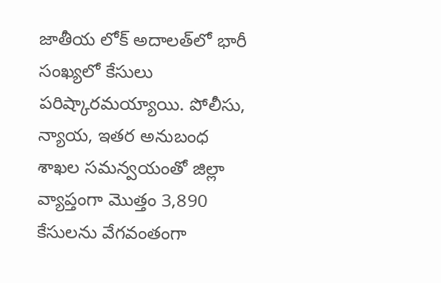జాతీయ లోక్ అదాలత్‌లో భారీ సంఖ్యలో కేసులు పరిష్కారమయ్యాయి. పోలీసు, న్యాయ, ఇతర అనుబంధ శాఖల సమన్వయంతో జిల్లా వ్యాప్తంగా మొత్తం 3,890 కేసులను వేగవంతంగా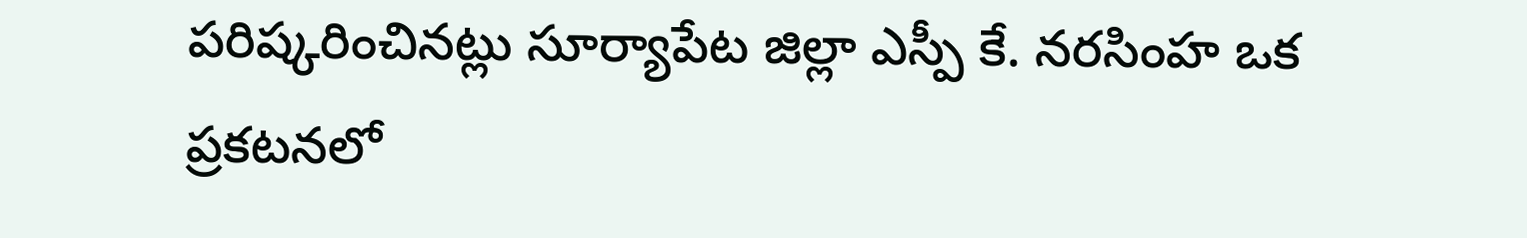పరిష్కరించినట్లు సూర్యాపేట జిల్లా ఎస్పీ కే. నరసింహ ఒక ప్రకటనలో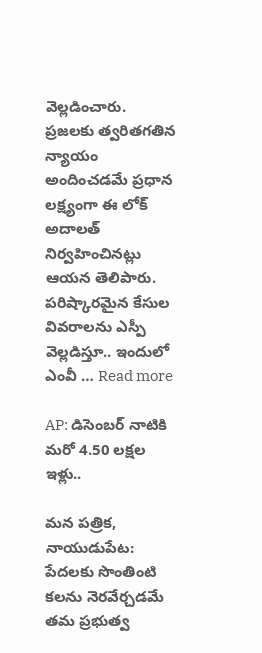వెల్లడించారు. ప్రజలకు త్వరితగతిన న్యాయం అందించడమే ప్రధాన లక్ష్యంగా ఈ లోక్ అదాలత్ నిర్వహించినట్లు ఆయన తెలిపారు. పరిష్కారమైన కేసుల వివరాలను ఎస్పీ వెల్లడిస్తూ.. ఇందులో ఎంవీ … Read more

AP: డిసెంబర్‌ నాటికి మరో 4.50 లక్షల ఇళ్లు..

మన పత్రిక, నాయుడుపేట: పేదలకు సొంతింటి కలను నెరవేర్చడమే తమ ప్రభుత్వ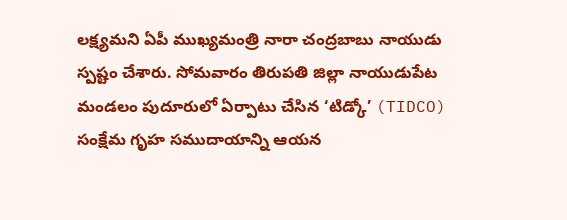లక్ష్యమని ఏపీ ముఖ్యమంత్రి నారా చంద్రబాబు నాయుడు స్పష్టం చేశారు. సోమవారం తిరుపతి జిల్లా నాయుడుపేట మండలం పుదూరులో ఏర్పాటు చేసిన ‘టిడ్కో’ (TIDCO) సంక్షేమ గృహ సముదాయాన్ని ఆయన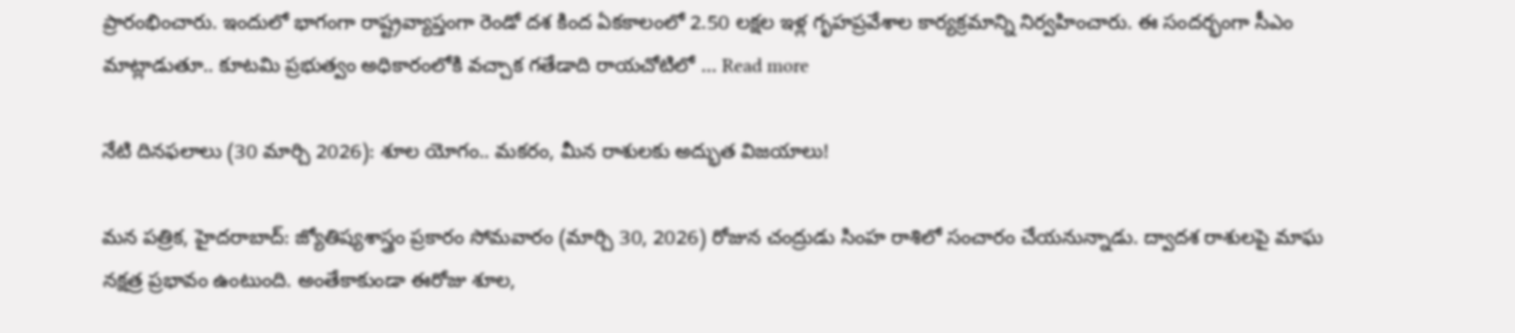ప్రారంభించారు. ఇందులో భాగంగా రాష్ట్రవ్యాప్తంగా రెండో దశ కింద ఏకకాలంలో 2.50 లక్షల ఇళ్ల గృహప్రవేశాల కార్యక్రమాన్ని నిర్వహించారు. ఈ సందర్భంగా సీఎం మాట్లాడుతూ.. కూటమి ప్రభుత్వం అధికారంలోకి వచ్చాక గతేడాది రాయచోటిలో … Read more

నేటి దినఫలాలు (30 మార్చి 2026): శూల యోగం.. మకరం, మీన రాశులకు అద్భుత విజయాలు!

మన పత్రిక, హైదరాబాద్: జ్యోతిష్యశాస్త్రం ప్రకారం సోమవారం (మార్చి 30, 2026) రోజున చంద్రుడు సింహ రాశిలో సంచారం చేయనున్నాడు. ద్వాదశ రాశులపై మాఘ నక్షత్ర ప్రభావం ఉంటుంది. అంతేకాకుండా ఈరోజు శూల,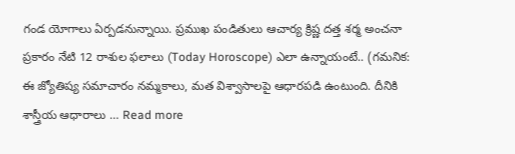గండ యోగాలు ఏర్పడనున్నాయి. ప్రముఖ పండితులు ఆచార్య క్రిష్ణ దత్త శర్మ అంచనా ప్రకారం నేటి 12 రాశుల ఫలాలు (Today Horoscope) ఎలా ఉన్నాయంటే.. (గమనిక: ఈ జ్యోతిష్య సమాచారం నమ్మకాలు, మత విశ్వాసాలపై ఆధారపడి ఉంటుంది. దీనికి శాస్త్రీయ ఆధారాలు … Read more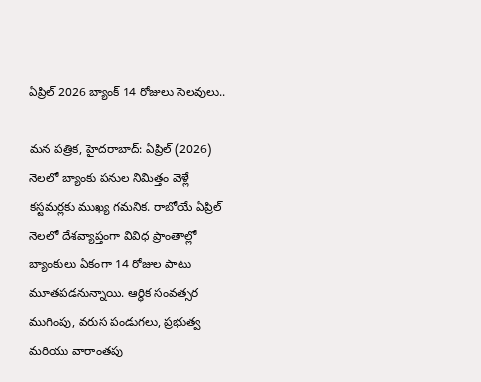ఏప్రిల్ 2026 బ్యాంక్ 14 రోజులు సెలవులు..

మన పత్రిక, హైదరాబాద్: ఏప్రిల్ (2026) నెలలో బ్యాంకు పనుల నిమిత్తం వెళ్లే కస్టమర్లకు ముఖ్య గమనిక. రాబోయే ఏప్రిల్ నెలలో దేశవ్యాప్తంగా వివిధ ప్రాంతాల్లో బ్యాంకులు ఏకంగా 14 రోజుల పాటు మూతపడనున్నాయి. ఆర్థిక సంవత్సర ముగింపు, వరుస పండుగలు, ప్రభుత్వ మరియు వారాంతపు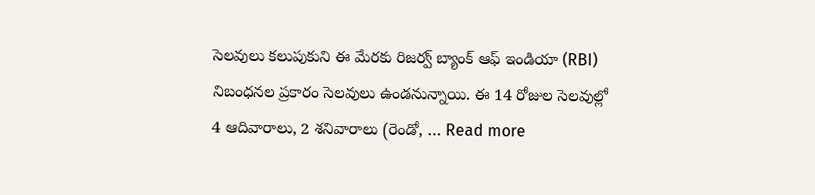సెలవులు కలుపుకుని ఈ మేరకు రిజర్వ్ బ్యాంక్ ఆఫ్ ఇండియా (RBI) నిబంధనల ప్రకారం సెలవులు ఉండనున్నాయి. ఈ 14 రోజుల సెలవుల్లో 4 ఆదివారాలు, 2 శనివారాలు (రెండో, … Read more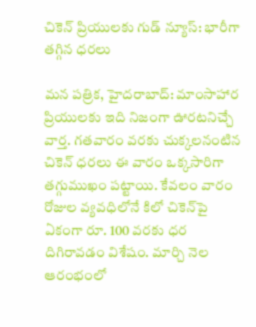చికెన్ ప్రియులకు గుడ్ న్యూస్: భారీగా తగ్గిన ధరలు

మన పత్రిక, హైదరాబాద్: మాంసాహార ప్రియులకు ఇది నిజంగా ఊరటనిచ్చే వార్త. గతవారం వరకు చుక్కలనంటిన చికెన్ ధరలు ఈ వారం ఒక్కసారిగా తగ్గుముఖం పట్టాయి. కేవలం వారం రోజుల వ్యవధిలోనే కిలో చికెన్‌పై ఏకంగా రూ. 100 వరకు ధర దిగిరావడం విశేషం. మార్చి నెల ఆరంభంలో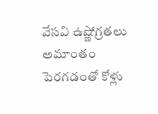వేసవి ఉష్ణోగ్రతలు అమాంతం పెరగడంతో కోళ్లు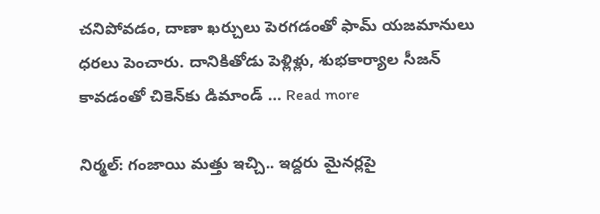చనిపోవడం, దాణా ఖర్చులు పెరగడంతో ఫామ్ యజమానులు ధరలు పెంచారు. దానికితోడు పెళ్లిళ్లు, శుభకార్యాల సీజన్ కావడంతో చికెన్‌కు డిమాండ్ … Read more

నిర్మల్: గంజాయి మత్తు ఇచ్చి.. ఇద్దరు మైనర్లపై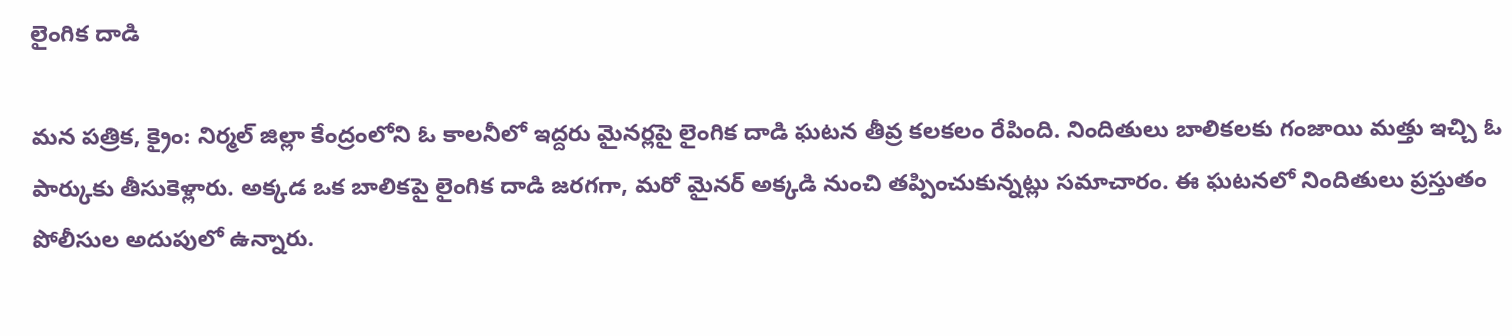లైంగిక దాడి

మన పత్రిక, క్రైం: నిర్మల్ జిల్లా కేంద్రంలోని ఓ కాలనీలో ఇద్దరు మైనర్లపై లైంగిక దాడి ఘటన తీవ్ర కలకలం రేపింది. నిందితులు బాలికలకు గంజాయి మత్తు ఇచ్చి ఓ పార్కుకు తీసుకెళ్లారు. అక్కడ ఒక బాలికపై లైంగిక దాడి జరగగా, మరో మైనర్ అక్కడి నుంచి తప్పించుకున్నట్లు సమాచారం. ఈ ఘటనలో నిందితులు ప్రస్తుతం పోలీసుల అదుపులో ఉన్నారు.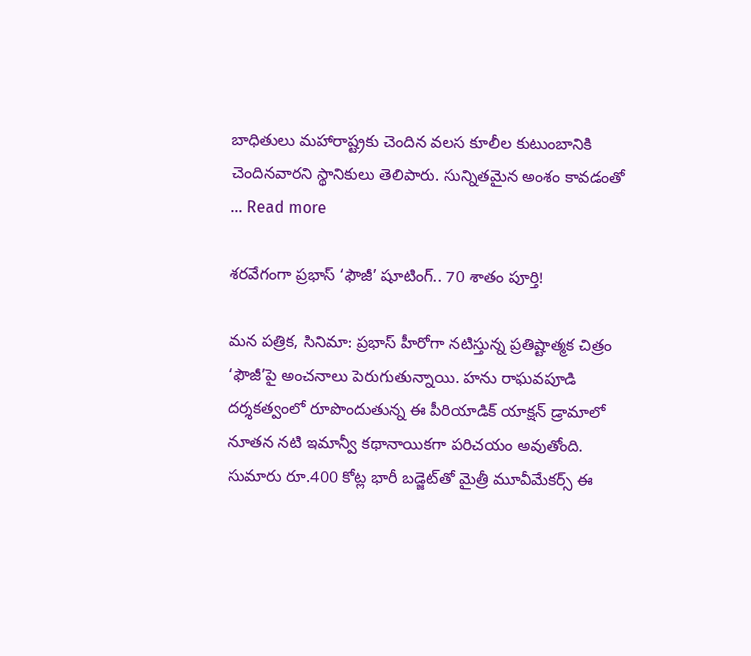బాధితులు మహారాష్ట్రకు చెందిన వలస కూలీల కుటుంబానికి చెందినవారని స్థానికులు తెలిపారు. సున్నితమైన అంశం కావడంతో … Read more

శరవేగంగా ప్రభాస్ ‘ఫౌజీ’ షూటింగ్.. 70 శాతం పూర్తి!

మన పత్రిక, సినిమా: ప్రభాస్ హీరోగా నటిస్తున్న ప్రతిష్టాత్మక చిత్రం ‘ఫౌజీ’పై అంచనాలు పెరుగుతున్నాయి. హను రాఘవపూడి దర్శకత్వంలో రూపొందుతున్న ఈ పీరియాడిక్ యాక్షన్ డ్రామాలో నూతన నటి ఇమాన్వీ కథానాయికగా పరిచయం అవుతోంది. సుమారు రూ.400 కోట్ల భారీ బడ్జెట్‌తో మైత్రీ మూవీమేకర్స్‌ ఈ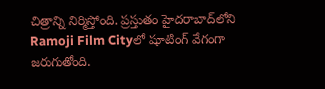చిత్రాన్ని నిర్మిస్తోంది. ప్రస్తుతం హైదరాబాద్‌లోని Ramoji Film Cityలో షూటింగ్ వేగంగా జరుగుతోంది.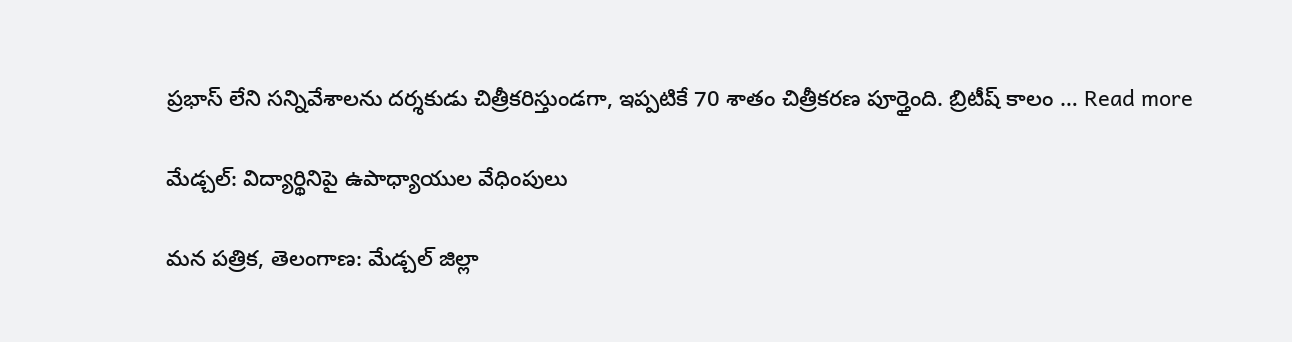ప్రభాస్ లేని సన్నివేశాలను దర్శకుడు చిత్రీకరిస్తుండగా, ఇప్పటికే 70 శాతం చిత్రీకరణ పూర్తైంది. బ్రిటీష్ కాలం … Read more

మేడ్చల్: విద్యార్థినిపై ఉపాధ్యాయుల వేధింపులు

మన పత్రిక, తెలంగాణ: మేడ్చల్ జిల్లా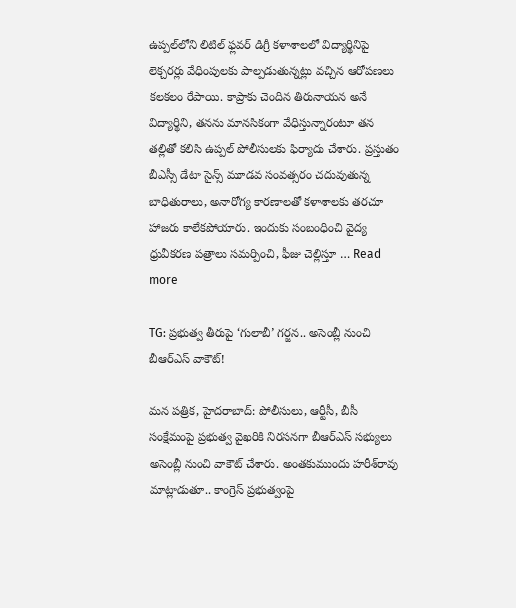ఉప్పల్‌లోని లిటిల్ ఫ్లవర్ డిగ్రీ కళాశాలలో విద్యార్థినిపై లెక్చరర్లు వేధింపులకు పాల్పడుతున్నట్లు వచ్చిన ఆరోపణలు కలకలం రేపాయి. కాప్రాకు చెందిన తిరునాయన అనే విద్యార్థిని, తనను మానసికంగా వేధిస్తున్నారంటూ తన తల్లితో కలిసి ఉప్పల్ పోలీసులకు ఫిర్యాదు చేశారు. ప్రస్తుతం బీఎస్సీ డేటా సైన్స్ మూడవ సంవత్సరం చదువుతున్న బాధితురాలు, అనారోగ్య కారణాలతో కళాశాలకు తరచూ హాజరు కాలేకపోయారు. ఇందుకు సంబంధించి వైద్య ధ్రువీకరణ పత్రాలు సమర్పించి, ఫీజు చెల్లిస్తూ … Read more

TG: ప్రభుత్వ తీరుపై ‘గులాబీ’ గర్జన.. అసెంబ్లీ నుంచి బీఆర్ఎస్ వాకౌట్!

మన పత్రిక, హైదరాబాద్: పోలీసులు, ఆర్టీసీ, బీసీ సంక్షేమంపై ప్రభుత్వ వైఖరికి నిరసనగా బీఆర్ఎస్ సభ్యులు అసెంబ్లీ నుంచి వాకౌట్ చేశారు. అంతకుముందు హరీశ్‌రావు మాట్లాడుతూ.. కాంగ్రెస్ ప్రభుత్వంపై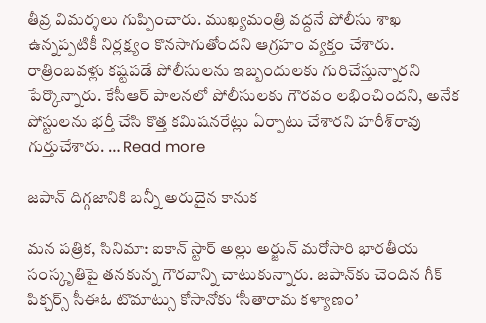తీవ్ర విమర్శలు గుప్పించారు. ముఖ్యమంత్రి వద్దనే పోలీసు శాఖ ఉన్నప్పటికీ నిర్లక్ష్యం కొనసాగుతోందని ఆగ్రహం వ్యక్తం చేశారు. రాత్రింబవళ్లు కష్టపడే పోలీసులను ఇబ్బందులకు గురిచేస్తున్నారని పేర్కొన్నారు. కేసీఆర్ పాలనలో పోలీసులకు గౌరవం లభించిందని, అనేక పోస్టులను భర్తీ చేసి కొత్త కమిషనరేట్లు ఏర్పాటు చేశారని హరీశ్‌రావు గుర్తుచేశారు. … Read more

జపాన్ దిగ్గజానికి బన్నీ అరుదైన కానుక

మన పత్రిక, సినిమా: ఐకాన్ స్టార్ అల్లు అర్జున్ మరోసారి భారతీయ సంస్కృతిపై తనకున్న గౌరవాన్ని చాటుకున్నారు. జపాన్‌కు చెందిన గీక్ పిక్చర్స్ సీఈఓ టొమాట్సు కోసానోకు ‘సీతారామ కళ్యాణం’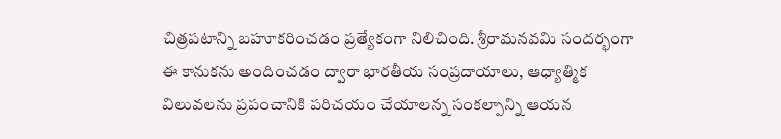చిత్రపటాన్ని బహూకరించడం ప్రత్యేకంగా నిలిచింది. శ్రీరామనవమి సందర్భంగా ఈ కానుకను అందించడం ద్వారా భారతీయ సంప్రదాయాలు, ఆధ్యాత్మిక విలువలను ప్రపంచానికి పరిచయం చేయాలన్న సంకల్పాన్ని ఆయన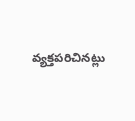వ్యక్తపరిచినట్లు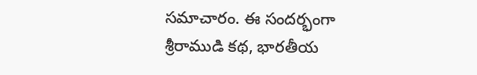సమాచారం. ఈ సందర్భంగా శ్రీరాముడి కథ, భారతీయ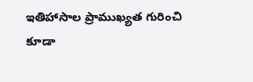ఇతిహాసాల ప్రాముఖ్యత గురించి కూడా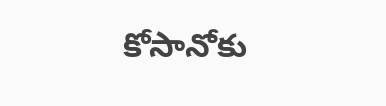కోసానోకు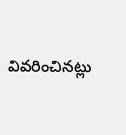వివరించినట్లు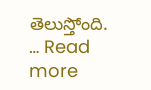తెలుస్తోంది. … Read more